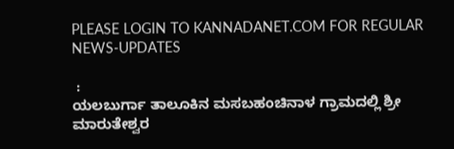PLEASE LOGIN TO KANNADANET.COM FOR REGULAR NEWS-UPDATES

 :
ಯಲಬುರ್ಗಾ ತಾಲೂಕಿನ ಮಸಬಹಂಚಿನಾಳ ಗ್ರಾಮದಲ್ಲಿ ಶ್ರೀ ಮಾರುತೇಶ್ವರ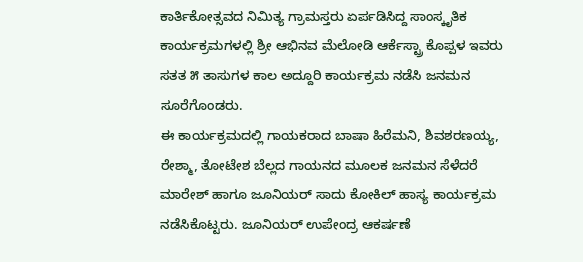ಕಾರ್ತಿಕೋತ್ಸವದ ನಿಮಿತ್ಯ ಗ್ರಾಮಸ್ತರು ಏರ್ಪಡಿಸಿದ್ದ ಸಾಂಸ್ಕೃತಿಕ ಕಾರ್ಯಕ್ರಮಗಳಲ್ಲಿ ಶ್ರೀ ಆಭಿನವ ಮೆಲೋಡಿ ಆರ್ಕೆಸ್ಟ್ರಾ ಕೊಪ್ಪಳ ಇವರು ಸತತ ೫ ತಾಸುಗಳ ಕಾಲ ಅದ್ದೂರಿ ಕಾರ್ಯಕ್ರಮ ನಡೆಸಿ ಜನಮನ ಸೂರೆಗೊಂಡರು.
ಈ ಕಾರ್ಯಕ್ರಮದಲ್ಲಿ ಗಾಯಕರಾದ ಬಾಷಾ ಹಿರೆಮನಿ, ಶಿವಶರಣಯ್ಯ, ರೇಶ್ಮಾ, ತೋಟೇಶ ಬೆಲ್ಲದ ಗಾಯನದ ಮೂಲಕ ಜನಮನ ಸೆಳೆದರೆ ಮಾರೇಶ್ ಹಾಗೂ ಜೂನಿಯರ್ ಸಾದು ಕೋಕಿಲ್ ಹಾಸ್ಯ ಕಾರ್ಯಕ್ರಮ ನಡೆಸಿಕೊಟ್ಟರು. ಜೂನಿಯರ್ ಉಪೇಂದ್ರ ಆಕರ್ಷಣೆ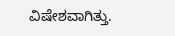ವಿಷೇಶವಾಗಿತ್ತು.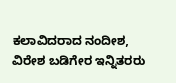ಕಲಾವಿದರಾದ ನಂದೀಶ, ವಿರೇಶ ಬಡಿಗೇರ ಇನ್ನಿತರರು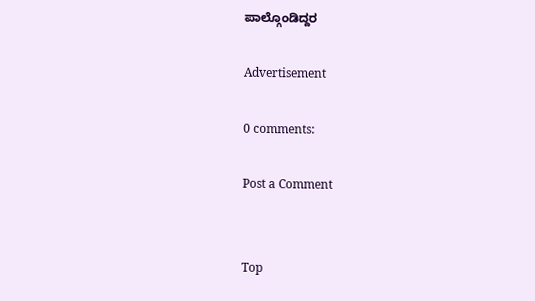ಪಾಲ್ಗೊಂಡಿದ್ದರ

Advertisement

0 comments:

Post a Comment


Top